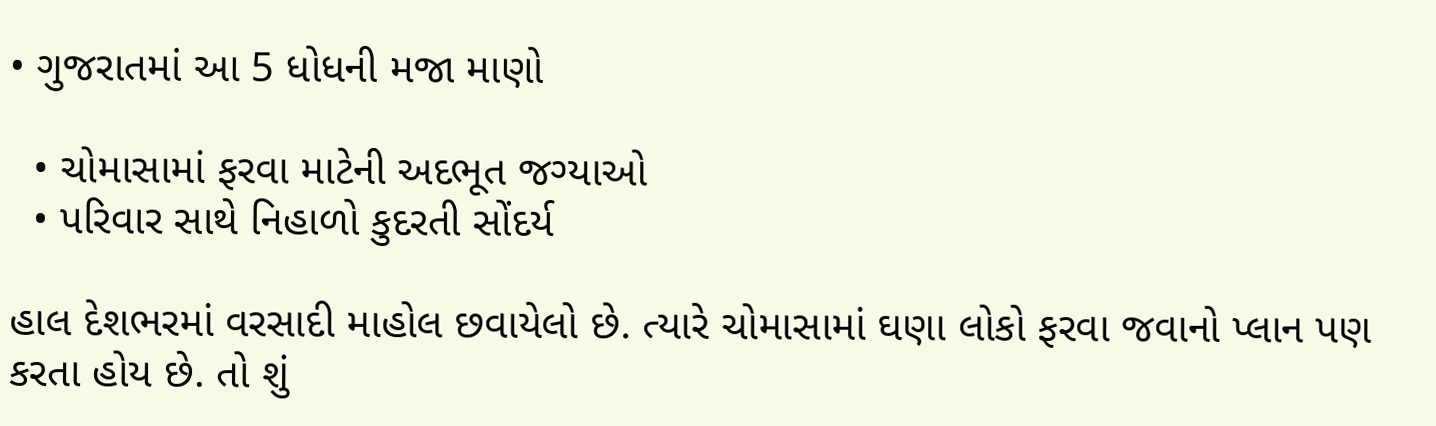• ગુજરાતમાં આ 5 ધોધની મજા માણો

  • ચોમાસામાં ફરવા માટેની અદભૂત જગ્યાઓ
  • પરિવાર સાથે નિહાળો કુદરતી સોંદર્ય

હાલ દેશભરમાં વરસાદી માહોલ છવાયેલો છે. ત્યારે ચોમાસામાં ઘણા લોકો ફરવા જવાનો પ્લાન પણ કરતા હોય છે. તો શું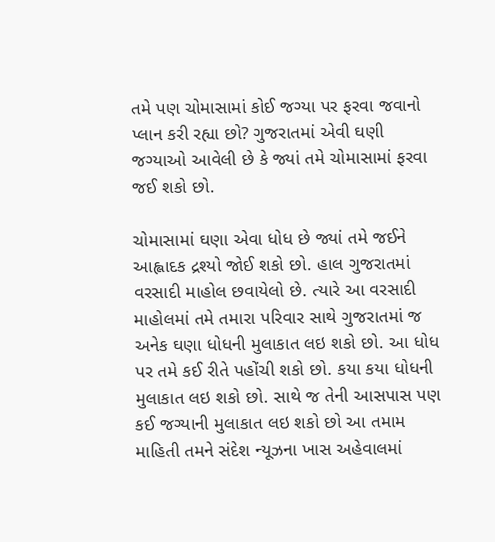તમે પણ ચોમાસામાં કોઈ જગ્યા પર ફરવા જવાનો પ્લાન કરી રહ્યા છો? ગુજરાતમાં એવી ઘણી જગ્યાઓ આવેલી છે કે જ્યાં તમે ચોમાસામાં ફરવા જઈ શકો છો.

ચોમાસામાં ઘણા એવા ધોધ છે જ્યાં તમે જઈને આહ્લાદક દ્રશ્યો જોઈ શકો છો. હાલ ગુજરાતમાં વરસાદી માહોલ છવાયેલો છે. ત્યારે આ વરસાદી માહોલમાં તમે તમારા પરિવાર સાથે ગુજરાતમાં જ અનેક ઘણા ધોધની મુલાકાત લઇ શકો છો. આ ધોધ પર તમે કઈ રીતે પહોંચી શકો છો. કયા કયા ધોધની મુલાકાત લઇ શકો છો. સાથે જ તેની આસપાસ પણ કઈ જગ્યાની મુલાકાત લઇ શકો છો આ તમામ માહિતી તમને સંદેશ ન્યૂઝના ખાસ અહેવાલમાં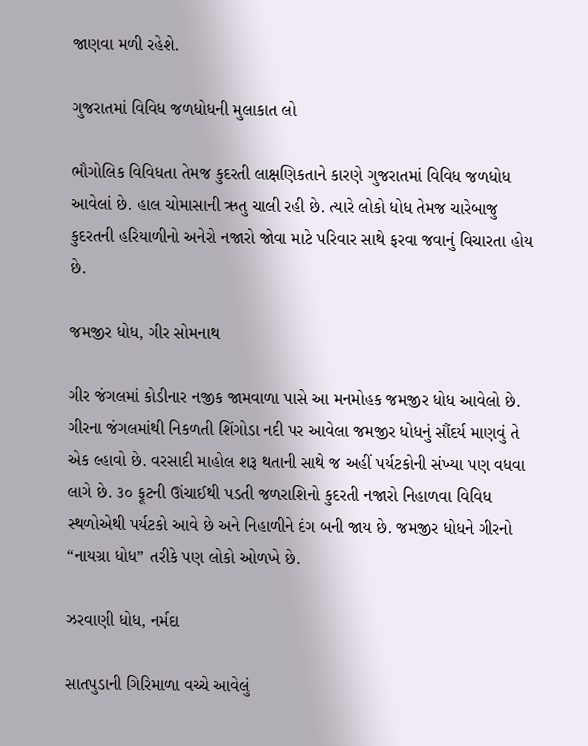જાણવા મળી રહેશે.

ગુજરાતમાં વિવિધ જળધોધની મુલાકાત લો

ભૌગોલિક વિવિધતા તેમજ કુદરતી લાક્ષણિકતાને કારણે ગુજરાતમાં વિવિધ જળધોધ આવેલાં છે. હાલ ચોમાસાની ઋતુ ચાલી રહી છે. ત્યારે લોકો ધોધ તેમજ ચારેબાજુ કુદરતની હરિયાળીનો અનેરો નજારો જોવા માટે પરિવાર સાથે ફરવા જવાનું વિચારતા હોય છે.

જમજીર ધોધ, ગીર સોમનાથ

ગીર જંગલમાં કોડીનાર નજીક જામવાળા પાસે આ મનમોહક જમજીર ધોધ આવેલો છે. ગીરના જંગલમાંથી નિકળતી શિંગોડા નદી પર આવેલા જમજીર ધોધનું સૌંદર્ય માણવું તે એક લ્હાવો છે. વરસાદી માહોલ શરૂ થતાની સાથે જ અહીં પર્યટકોની સંખ્યા પણ વધવા લાગે છે. ૩૦ ફૂટની ઊંચાઈથી પડતી જળરાશિનો કુદરતી નજારો નિહાળવા વિવિધ સ્થળોએથી પર્યટકો આવે છે અને નિહાળીને દંગ બની જાય છે. જમજીર ધોધને ગીરનો “નાયગ્રા ધોધ” તરીકે પણ લોકો ઓળખે છે.

ઝરવાણી ધોધ, નર્મદા

સાતપુડાની ગિરિમાળા વચ્ચે આવેલું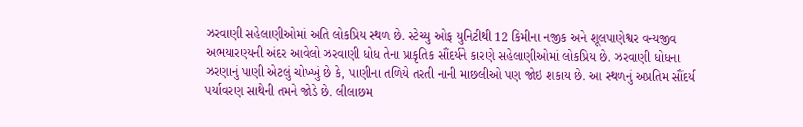ઝરવાણી સહેલાણીઓમાં અતિ લોકપ્રિય સ્થળ છે. સ્ટેચ્યુ ઓફ યુનિટીથી 12 કિમીના નજીક અને શૂલપાણેશ્વર વન્યજીવ અભયારણ્યની અંદર આવેલો ઝરવાણી ધોધ તેના પ્રાકૃતિક સૌંદર્યને કારણે સહેલાણીઓમાં લોકપ્રિય છે. ઝરવાણી ધોધના ઝરણાનું પાણી એટલું ચોખ્ખું છે કે, પાણીના તળિયે તરતી નાની માછલીઓ પણ જોઇ શકાય છે. આ સ્થળનું અપ્રતિમ સૌંદર્ય પર્યાવરણ સાથેની તમને જોડે છે. લીલાછમ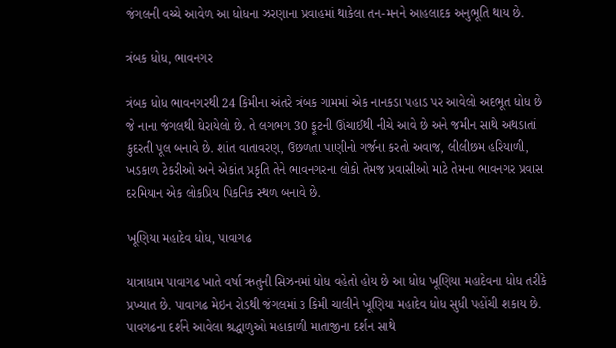જંગલની વચ્ચે આવેળ આ ધોધના ઝરણાના પ્રવાહમાં થાકેલા તન-મનને આહલાદક અનુભૂતિ થાય છે.

ત્રંબક ધોધ, ભાવનગર

ત્રંબક ધોધ ભાવનગરથી 24 કિમીના અંતરે ત્રંબક ગામમાં એક નાનકડા પહાડ પર આવેલો અદભૂત ધોધ છે જે નાના જંગલથી ઘેરાયેલો છે. તે લગભગ 30 ફૂટની ઊંચાઈથી નીચે આવે છે અને જમીન સાથે અથડાતાં કુદરતી પૂલ બનાવે છે. શાંત વાતાવરણ, ઉછળતા પાણીનો ગર્જના કરતો અવાજ, લીલીછમ હરિયાળી, ખડકાળ ટેકરીઓ અને એકાંત પ્રકૃતિ તેને ભાવનગરના લોકો તેમજ પ્રવાસીઓ માટે તેમના ભાવનગર પ્રવાસ દરમિયાન એક લોકપ્રિય પિકનિક સ્થળ બનાવે છે.

ખૂણિયા મહાદેવ ધોધ, પાવાગઢ

યાત્રાધામ પાવાગઢ ખાતે વર્ષા ઋતુની સિઝનમાં ધોધ વહેતો હોય છે આ ધોધ ખૂણિયા મહાદેવના ધોધ તરીકે પ્રખ્યાત છે. પાવાગઢ મેઇન રોડથી જંગલમાં ૩ કિમી ચાલીને ખૂણિયા મહાદેવ ધોધ સુધી પહોંચી શકાય છે. પાવગઢના દર્શને આવેલા શ્રદ્ધાળુઓ મહાકાળી માતાજીના દર્શન સાથે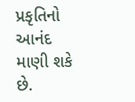પ્રકૃતિનો આનંદ માણી શકે છે.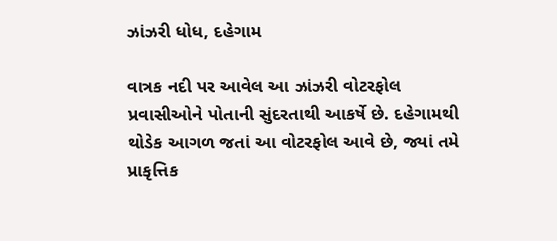ઝાંઝરી ધોધ, દહેગામ

વાત્રક નદી પર આવેલ આ ઝાંઝરી વોટરફોલ પ્રવાસીઓને પોતાની સુંદરતાથી આકર્ષે છે. દહેગામથી થોડેક આગળ જતાં આ વોટરફોલ આવે છે, જ્યાં તમે પ્રાકૃત્તિક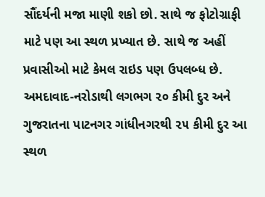સૌંદર્યની મજા માણી શકો છો. સાથે જ ફોટોગ્રાફી માટે પણ આ સ્થળ પ્રખ્યાત છે. સાથે જ અહીં પ્રવાસીઓ માટે કેમલ રાઇડ પણ ઉપલબ્ધ છે. અમદાવાદ-નરોડાથી લગભગ ૨૦ કીમી દુર અને ગુજરાતના પાટનગર ગાંધીનગરથી ૨૫ કીમી દુર આ સ્થળ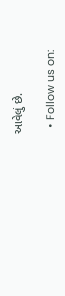આવેલું છે.

  • Follow us on: